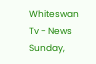Whiteswan Tv - News
Sunday,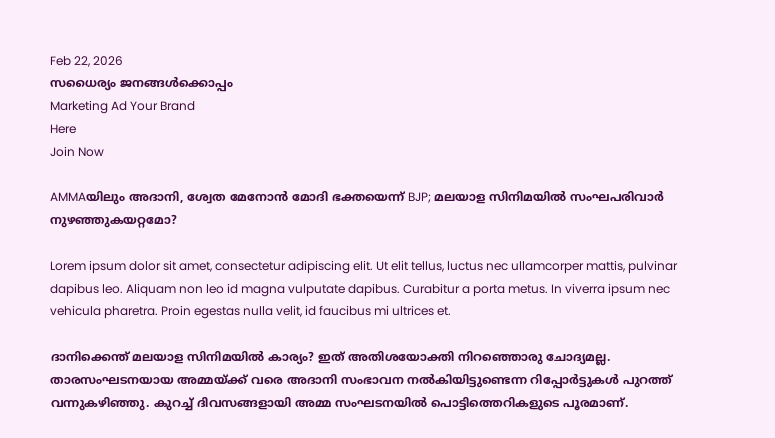Feb 22, 2026
സധൈര്യം ജനങ്ങൾക്കൊപ്പം
Marketing Ad Your Brand
Here
Join Now

AMMAയിലും അദാനി, ശ്വേത മേനോൻ മോദി ഭക്തയെന്ന് BJP; മലയാള സിനിമയിൽ സംഘപരിവാർ നുഴഞ്ഞുകയറ്റമോ?

Lorem ipsum dolor sit amet, consectetur adipiscing elit. Ut elit tellus, luctus nec ullamcorper mattis, pulvinar dapibus leo. Aliquam non leo id magna vulputate dapibus. Curabitur a porta metus. In viverra ipsum nec vehicula pharetra. Proin egestas nulla velit, id faucibus mi ultrices et.

ദാനിക്കെന്ത് മലയാള സിനിമയിൽ കാര്യം? ഇത് അതിശയോക്തി നിറഞ്ഞൊരു ചോദ്യമല്ല. താരസംഘടനയായ അമ്മയ്ക്ക് വരെ അദാനി സംഭാവന നൽകിയിട്ടുണ്ടെന്ന റിപ്പോർട്ടുകൾ പുറത്ത് വന്നുകഴിഞ്ഞു. കുറച്ച് ദിവസങ്ങളായി അമ്മ സംഘടനയിൽ പൊട്ടിത്തെറികളുടെ പൂരമാണ്.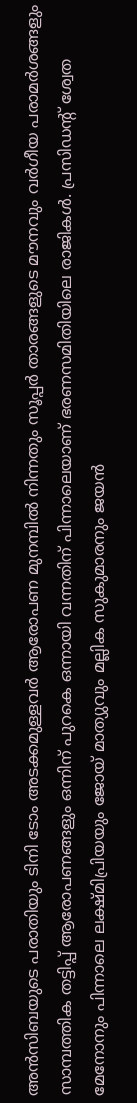അൻസിബയുടെ പരാതിയും ടിനി ടോം അടക്കമുള്ളവർ ആരോപണ മുനമ്പിൽ നിന്നതും സൂപ്പർ താരങ്ങളുടെ മൗനവും വർഗീയ പരാമർശങ്ങളും സാമ്പത്തിക തട്ടിപ്പ് ആരോപണങ്ങളും ഒന്നിന് പുറകെ ഒന്നായി വന്നതിന് പിന്നാലെയാണ് ഭരണസമിതിയിലെ രാജികൾ. പ്രസിഡന്റ് ശ്വേത മേനോനും പിന്നാലെ ലക്ഷ്മിപ്രിയയും ജോയ് മാത്യുവും മല്ലിക സുകുമാരനും ജയൻ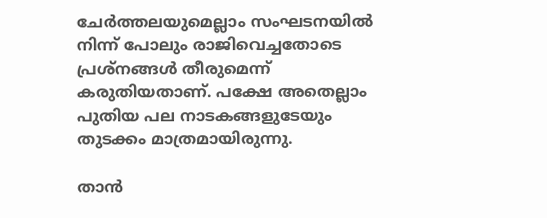ചേർത്തലയുമെല്ലാം സംഘടനയിൽ നിന്ന് പോലും രാജിവെച്ചതോടെ പ്രശ്നങ്ങൾ തീരുമെന്ന് കരുതിയതാണ്. പക്ഷേ അതെല്ലാം പുതിയ പല നാടകങ്ങളുടേയും തുടക്കം മാത്രമായിരുന്നു.

താൻ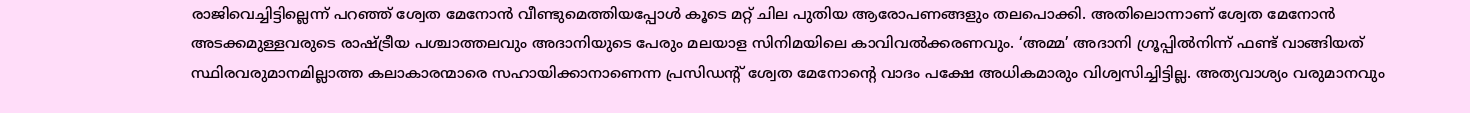രാജിവെച്ചിട്ടില്ലെന്ന് പറഞ്ഞ് ശ്വേത മേനോൻ വീണ്ടുമെത്തിയപ്പോൾ കൂടെ മറ്റ് ചില പുതിയ ആരോപണങ്ങളും തലപൊക്കി. അതിലൊന്നാണ് ശ്വേത മേനോൻ അടക്കമുള്ളവരുടെ രാഷ്ട്രീയ പശ്ചാത്തലവും അദാനിയുടെ പേരും മലയാള സിനിമയിലെ കാവിവൽക്കരണവും. ‘അമ്മ’ അദാനി ഗ്രൂപ്പിൽനിന്ന് ഫണ്ട് വാങ്ങിയത് സ്ഥിരവരുമാനമില്ലാത്ത കലാകാരന്മാരെ സഹായിക്കാനാണെന്ന പ്രസിഡന്റ് ശ്വേത മേനോന്റെ വാദം പക്ഷേ അധികമാരും വിശ്വസിച്ചിട്ടില്ല. അത്യവാശ്യം വരുമാനവും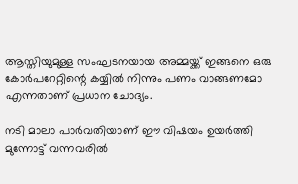ആസ്തിയുമുള്ള സംഘടനയായ അമ്മയ്ക്ക് ഇങ്ങനെ ഒരു കോർപറേറ്റിന്റെ കയ്യിൽ നിന്നും പണം വാങ്ങണമോ എന്നതാണ് പ്രധാന ചോദ്യം.

നടി മാലാ പാർവതിയാണ് ഈ വിഷയം ഉയർത്തി മുന്നോട്ട് വന്നവരിൽ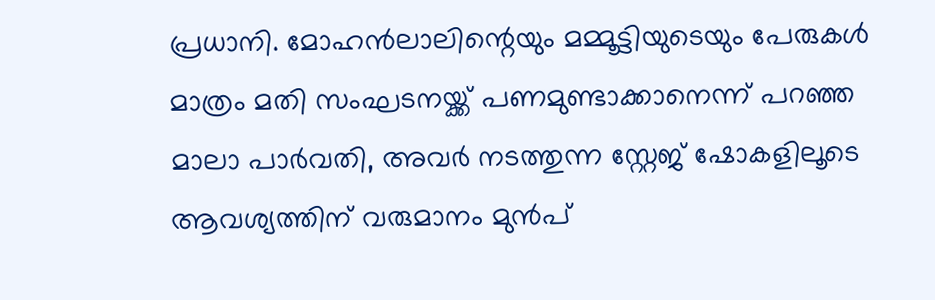പ്രധാനി. മോഹൻലാലിന്റെയും മമ്മൂട്ടിയുടെയും പേരുകൾ മാത്രം മതി സംഘടനയ്ക്ക് പണമുണ്ടാക്കാനെന്ന് പറഞ്ഞ മാലാ പാർവതി, അവർ നടത്തുന്ന സ്റ്റേജ് ഷോകളിലൂടെ ആവശ്യത്തിന് വരുമാനം മുൻപ്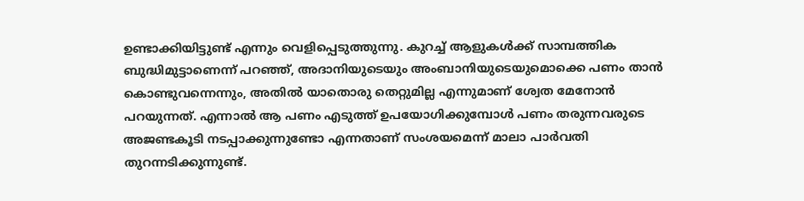ഉണ്ടാക്കിയിട്ടുണ്ട് എന്നും വെളിപ്പെടുത്തുന്നു. കുറച്ച് ആളുകൾക്ക് സാമ്പത്തിക ബുദ്ധിമുട്ടാണെന്ന് പറഞ്ഞ്, അദാനിയുടെയും അംബാനിയുടെയുമൊക്കെ പണം താൻ കൊണ്ടുവന്നെന്നും, അതിൽ യാതൊരു തെറ്റുമില്ല എന്നുമാണ് ശ്വേത മേനോൻ പറയുന്നത്. എന്നാൽ ആ പണം എടുത്ത് ഉപയോഗിക്കുമ്പോൾ പണം തരുന്നവരുടെ അജണ്ടകൂടി നടപ്പാക്കുന്നുണ്ടോ എന്നതാണ് സംശയമെന്ന് മാലാ പാർവതി തുറന്നടിക്കുന്നുണ്ട്.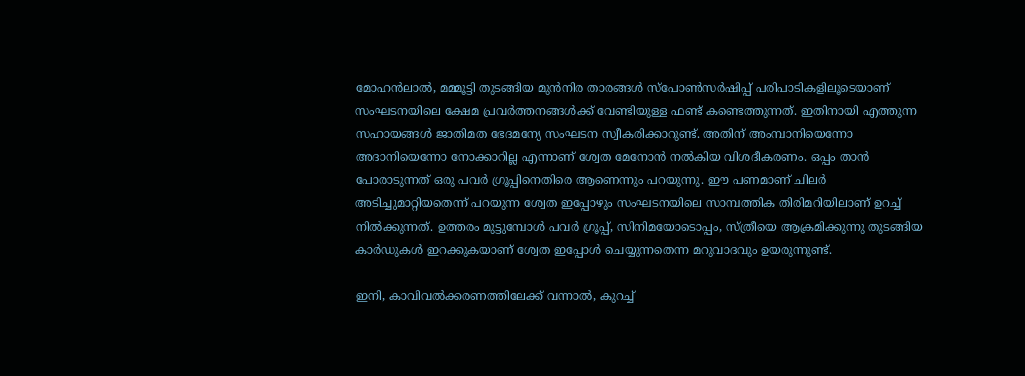മോഹൻലാൽ, മമ്മൂട്ടി തുടങ്ങിയ മുൻനിര താരങ്ങൾ സ്പോൺസർഷിപ്പ് പരിപാടികളിലൂടെയാണ് സംഘടനയിലെ ക്ഷേമ പ്രവർത്തനങ്ങൾക്ക് വേണ്ടിയുള്ള ഫണ്ട് കണ്ടെത്തുന്നത്. ഇതിനായി എത്തുന്ന സഹായങ്ങൾ ജാതിമത ഭേദമന്യേ സംഘടന സ്വീകരിക്കാറുണ്ട്. അതിന് അംമ്പാനിയെന്നോ അദാനിയെന്നോ നോക്കാറില്ല എന്നാണ് ശ്വേത മേനോൻ നൽകിയ വിശദീകരണം. ഒപ്പം താൻ പോരാടുന്നത് ഒരു പവർ ഗ്രൂപ്പിനെതിരെ ആണെന്നും പറയുന്നു. ഈ പണമാണ് ചിലർ അടിച്ചുമാറ്റിയതെന്ന് പറയുന്ന ശ്വേത ഇപ്പോഴും സംഘടനയിലെ സാമ്പത്തിക തിരിമറിയിലാണ് ഉറച്ച് നിൽക്കുന്നത്. ഉത്തരം മുട്ടുമ്പോൾ പവർ ഗ്രൂപ്പ്, സിനിമയോടൊപ്പം, സ്ത്രീയെ ആക്രമിക്കുന്നു തുടങ്ങിയ കാർഡുകൾ ഇറക്കുകയാണ് ശ്വേത ഇപ്പോൾ ചെയ്യുന്നതെന്ന മറുവാദവും ഉയരുന്നുണ്ട്.

ഇനി, കാവിവൽക്കരണത്തിലേക്ക് വന്നാൽ, കുറച്ച്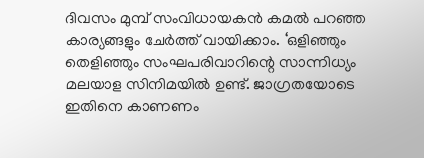ദിവസം മുമ്പ് സംവിധായകൻ കമൽ പറഞ്ഞ കാര്യങ്ങളും ചേർത്ത് വായിക്കാം. ‘ഒളിഞ്ഞും തെളിഞ്ഞും സംഘപരിവാറിന്റെ സാന്നിധ്യം മലയാള സിനിമയിൽ ഉണ്ട്. ജാഗ്രതയോടെ ഇതിനെ കാണണം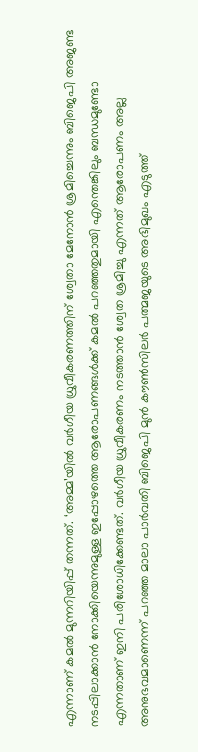എന്നാണ് കമൽ മുന്നറിയിപ്പ് തന്നത്. ‘അമ്മ’യിൽ വർഗീയ ധ്രുവീകരണത്തിന് ശ്വേതാ മേനോൻ ശ്രമിച്ചെന്നും ബിജെപി അജണ്ട നടപ്പിലാക്കാൻ നോക്കിയെന്നുമുള്ള ഇപ്പോഴത്തെ ആരോപണങ്ങൾക്ക് കമൽ പറഞ്ഞതുമായി എന്തെങ്കിലും ബന്ധമുണ്ടോ എന്നതാണ് ഇനി പരിശോധിക്കേണ്ടത്. വർഗീയ ധ്രുവീകരണം നടത്താൻ ശ്വേത ശ്രമിച്ചു എന്നത് ആരോപണം അല്ല അനുഭവമാണെന്ന് പറഞ്ഞ മാലാ പാർവതി ബിജെപി മുൻ കൗൺസിലർ പത്മജയുടെ അഭിമുഖം എടുത്ത്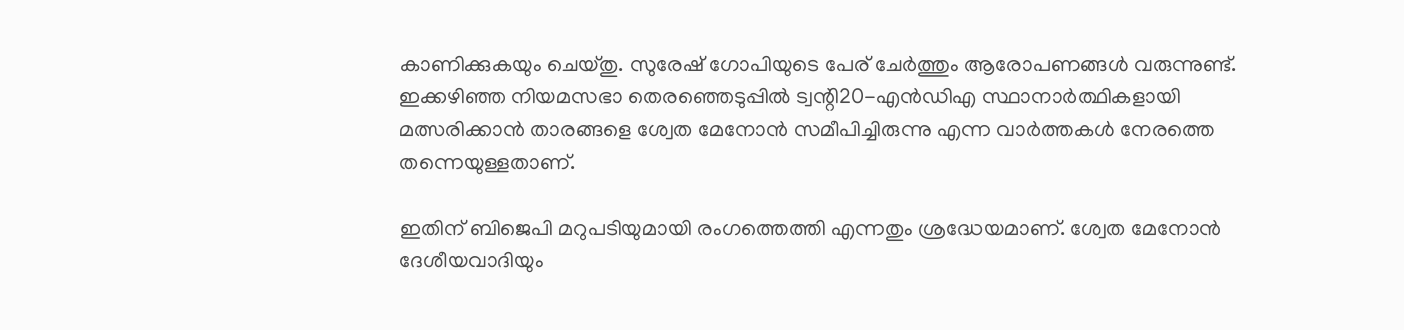കാണിക്കുകയും ചെയ്തു. സുരേഷ് ഗോപിയുടെ പേര് ചേർത്തും ആരോപണങ്ങൾ വരുന്നുണ്ട്. ഇക്കഴിഞ്ഞ നിയമസഭാ തെരഞ്ഞെടുപ്പിൽ ട്വന്റി20-എൻഡിഎ സ്ഥാനാർത്ഥികളായി മത്സരിക്കാൻ താരങ്ങളെ ശ്വേത മേനോൻ സമീപിച്ചിരുന്നു എന്ന വാർത്തകൾ നേരത്തെ തന്നെയുള്ളതാണ്.

ഇതിന് ബിജെപി മറുപടിയുമായി രംഗത്തെത്തി എന്നതും ശ്രദ്ധേയമാണ്. ശ്വേത മേനോൻ ദേശീയവാദിയും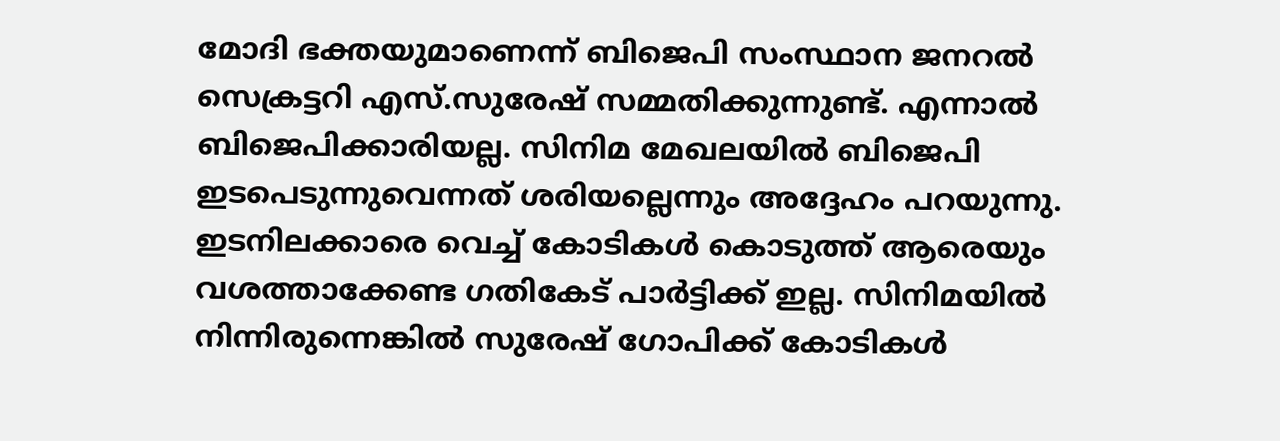മോദി ഭക്തയുമാണെന്ന് ബിജെപി സംസ്ഥാന ജനറൽ സെക്രട്ടറി എസ്.സുരേഷ് സമ്മതിക്കുന്നുണ്ട്. എന്നാൽ ബിജെപിക്കാരിയല്ല. സിനിമ മേഖലയിൽ ബിജെപി ഇടപെടുന്നുവെന്നത് ശരിയല്ലെന്നും അദ്ദേഹം പറയുന്നു. ഇടനിലക്കാരെ വെച്ച് കോടികൾ കൊടുത്ത് ആരെയും വശത്താക്കേണ്ട ഗതികേട് പാർട്ടിക്ക് ഇല്ല. സിനിമയിൽ നിന്നിരുന്നെങ്കിൽ സുരേഷ് ഗോപിക്ക് കോടികൾ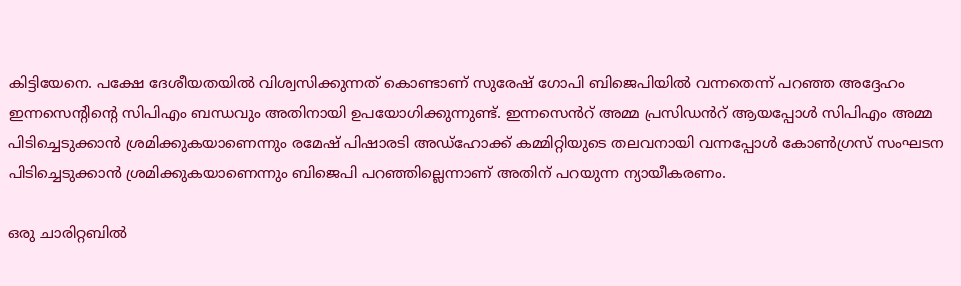കിട്ടിയേനെ. പക്ഷേ ദേശീയതയിൽ വിശ്വസിക്കുന്നത് കൊണ്ടാണ് സുരേഷ് ഗോപി ബിജെപിയിൽ വന്നതെന്ന് പറഞ്ഞ അദ്ദേഹം ഇന്നസെന്റിന്റെ സിപിഎം ബന്ധവും അതിനായി ഉപയോഗിക്കുന്നുണ്ട്. ഇന്നസെൻറ് അമ്മ പ്രസിഡൻറ് ആയപ്പോൾ സിപിഎം അമ്മ പിടിച്ചെടുക്കാൻ ശ്രമിക്കുകയാണെന്നും രമേഷ് പിഷാരടി അഡ്ഹോക്ക് കമ്മിറ്റിയുടെ തലവനായി വന്നപ്പോൾ കോൺഗ്രസ് സംഘടന പിടിച്ചെടുക്കാൻ ശ്രമിക്കുകയാണെന്നും ബിജെപി പറഞ്ഞില്ലെന്നാണ് അതിന് പറയുന്ന ന്യായീകരണം.

ഒരു ചാരിറ്റബിൽ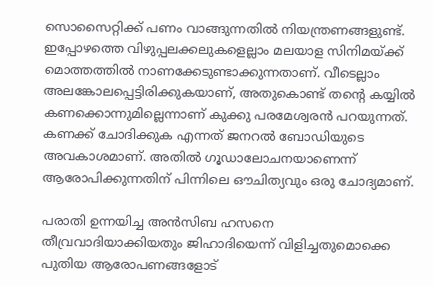സൊസൈറ്റിക്ക് പണം വാങ്ങുന്നതിൽ നിയന്ത്രണങ്ങളുണ്ട്. ഇപ്പോഴത്തെ വിഴുപ്പലക്കലുകളെല്ലാം മലയാള സിനിമയ്ക്ക് മൊത്തത്തിൽ നാണക്കേടുണ്ടാക്കുന്നതാണ്. വീടെല്ലാം അലങ്കോലപ്പെട്ടിരിക്കുകയാണ്, അതുകൊണ്ട് തന്റെ കയ്യിൽ കണക്കൊന്നുമില്ലെന്നാണ് കുക്കു പരമേശ്വരൻ പറയുന്നത്. കണക്ക് ചോദിക്കുക എന്നത് ജനറൽ ബോഡിയുടെ അവകാശമാണ്. അതിൽ ഗൂഡാലോചനയാണെന്ന് ആരോപിക്കുന്നതിന് പിന്നിലെ ഔചിത്യവും ഒരു ചോദ്യമാണ്.

പരാതി ഉന്നയിച്ച അൻസിബ ഹസനെ തീവ്രവാദിയാക്കിയതും ജിഹാദിയെന്ന് വിളിച്ചതുമൊക്കെ പുതിയ ആരോപണങ്ങളോട്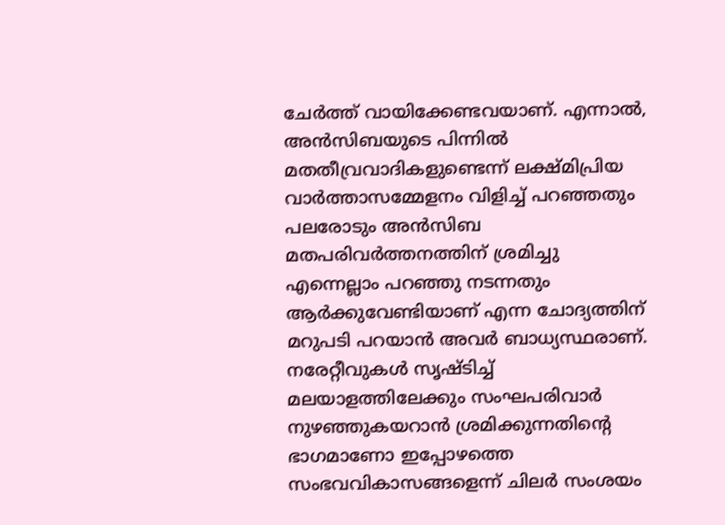ചേർത്ത് വായിക്കേണ്ടവയാണ്. എന്നാൽ, അൻസിബയുടെ പിന്നിൽ മതതീവ്രവാദികളുണ്ടെന്ന് ലക്ഷ്മിപ്രിയ വാർത്താസമ്മേളനം വിളിച്ച് പറഞ്ഞതും പലരോടും അൻസിബ മതപരിവർത്തനത്തിന് ശ്രമിച്ചു എന്നെല്ലാം പറഞ്ഞു നടന്നതും ആർക്കുവേണ്ടിയാണ് എന്ന ചോദ്യത്തിന് മറുപടി പറയാൻ അവർ ബാധ്യസ്ഥരാണ്. നരേറ്റീവുകൾ സൃഷ്ടിച്ച് മലയാളത്തിലേക്കും സംഘപരിവാർ നുഴഞ്ഞുകയറാൻ ശ്രമിക്കുന്നതിന്റെ ഭാഗമാണോ ഇപ്പോഴത്തെ സംഭവവികാസങ്ങളെന്ന് ചിലർ സംശയം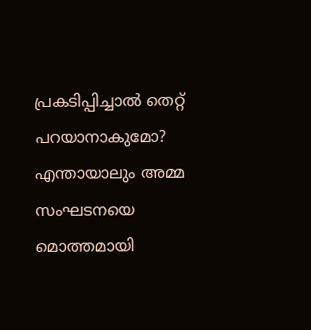പ്രകടിപ്പിച്ചാൽ തെറ്റ് പറയാനാകുമോ? എന്തായാലും അമ്മ സംഘടനയെ മൊത്തമായി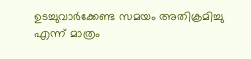ഉടച്ചുവാർക്കേണ്ട സമയം അതിക്രമിച്ചു എന്ന് മാത്രം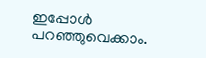ഇപ്പോൾ പറഞ്ഞുവെക്കാം.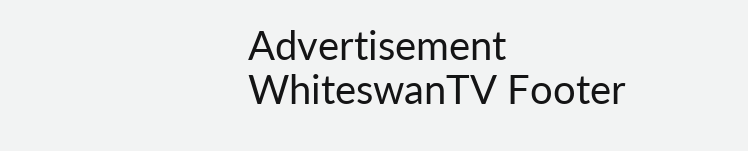Advertisement
WhiteswanTV Footer